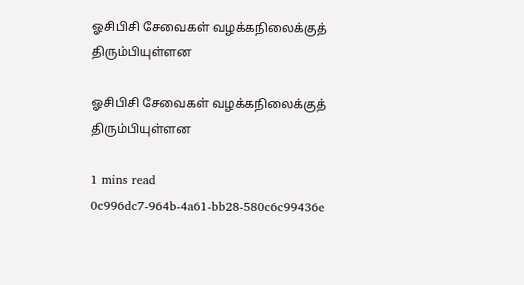ஓசிபிசி சேவைகள் வழக்கநிலைக்குத் திரும்பியுள்ளன

ஓசிபிசி சேவைகள் வழக்கநிலைக்குத் திரும்பியுள்ளன

1 mins read
0c996dc7-964b-4a61-bb28-580c6c99436e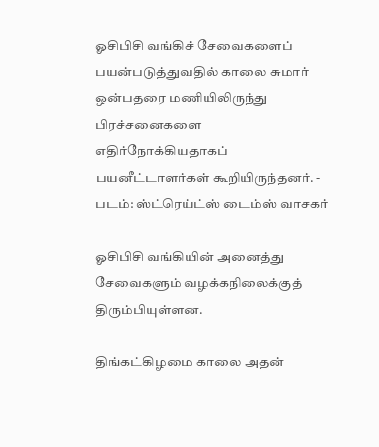ஓசிபிசி வங்கிச் சேவைகளைப் பயன்படுத்துவதில் காலை சுமார் ஒன்பதரை மணியிலிருந்து பிரச்சனைகளை எதிர்நோக்கியதாகப் பயனீட்டாளர்கள் கூறியிருந்தனர். - படம்: ஸ்ட்ரெய்ட்ஸ் டைம்ஸ் வாசகர்

ஓசிபிசி வங்கியின் அனைத்து சேவைகளும் வழக்கநிலைக்குத் திரும்பியுள்ளன.

திங்கட்கிழமை காலை அதன்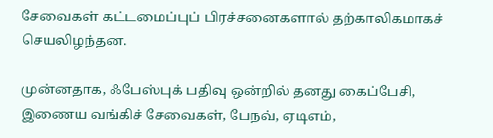சேவைகள் கட்டமைப்புப் பிரச்சனைகளால் தற்காலிகமாகச் செயலிழந்தன.

முன்னதாக, ஃபேஸ்புக் பதிவு ஒன்றில் தனது கைப்பேசி, இணைய வங்கிச் சேவைகள், பேநவ், ஏடிஎம்,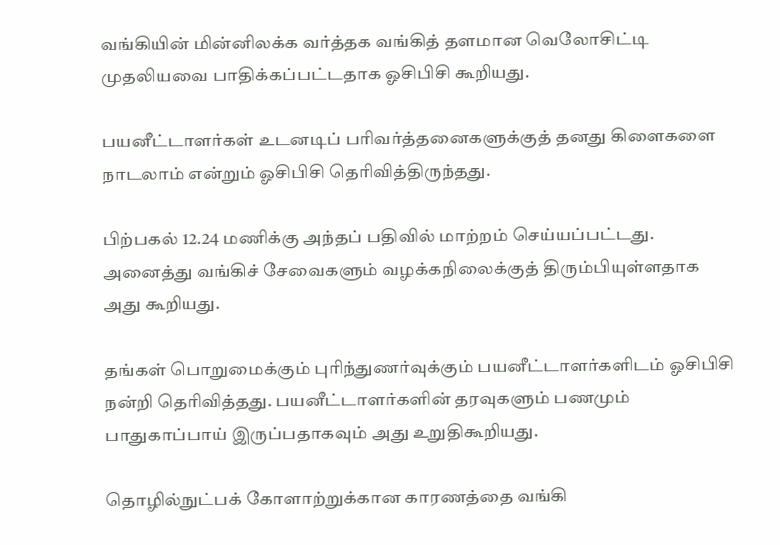வங்கியின் மின்னிலக்க வர்த்தக வங்கித் தளமான வெலோசிட்டி முதலியவை பாதிக்கப்பட்டதாக ஓசிபிசி கூறியது.

பயனீட்டாளர்கள் உடனடிப் பரிவர்த்தனைகளுக்குத் தனது கிளைகளை நாடலாம் என்றும் ஓசிபிசி தெரிவித்திருந்தது.

பிற்பகல் 12.24 மணிக்கு அந்தப் பதிவில் மாற்றம் செய்யப்பட்டது. அனைத்து வங்கிச் சேவைகளும் வழக்கநிலைக்குத் திரும்பியுள்ளதாக அது கூறியது.

தங்கள் பொறுமைக்கும் புரிந்துணர்வுக்கும் பயனீட்டாளர்களிடம் ஓசிபிசி நன்றி தெரிவித்தது. பயனீட்டாளர்களின் தரவுகளும் பணமும் பாதுகாப்பாய் இருப்பதாகவும் அது உறுதிகூறியது.

தொழில்நுட்பக் கோளாற்றுக்கான காரணத்தை வங்கி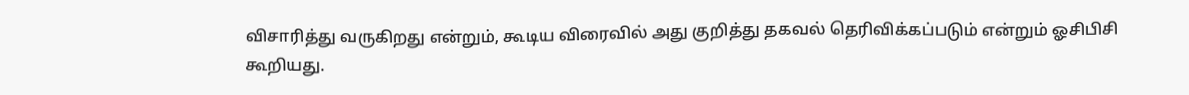விசாரித்து வருகிறது என்றும், கூடிய விரைவில் அது குறித்து தகவல் தெரிவிக்கப்படும் என்றும் ஓசிபிசி கூறியது.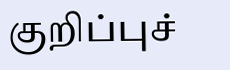குறிப்புச்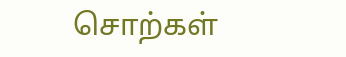சொற்கள்